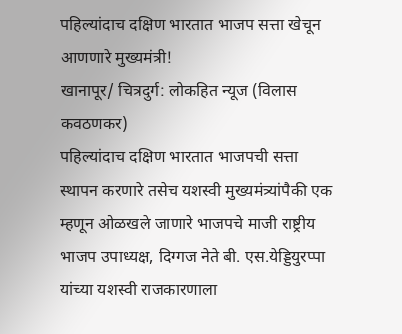पहिल्यांदाच दक्षिण भारतात भाजप सत्ता खेचून आणणारे मुख्यमंत्री!
खानापूर/ चित्रदुर्ग: लोकहित न्यूज (विलास कवठणकर)
पहिल्यांदाच दक्षिण भारतात भाजपची सत्ता स्थापन करणारे तसेच यशस्वी मुख्यमंत्र्यांपैकी एक म्हणून ओळखले जाणारे भाजपचे माजी राष्ट्रीय भाजप उपाध्यक्ष, दिग्गज नेते बी. एस.येड्डियुरप्पा यांच्या यशस्वी राजकारणाला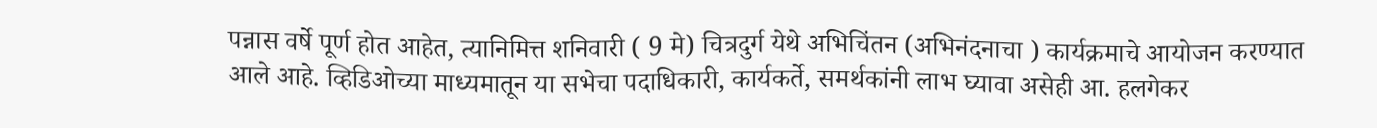पन्नास वर्षे पूर्ण होत आहेत, त्यानिमित्त शनिवारी ( 9 मे) चित्रदुर्ग येथे अभिचिंतन (अभिनंदनाचा ) कार्यक्रमाचे आयोजन करण्यात आले आहे. व्हिडिओच्या माध्यमातून या सभेचा पदाधिकारी, कार्यकर्ते, समर्थकांनी लाभ घ्यावा असेही आ. हलगेकर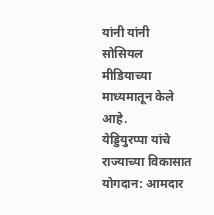यांनी यांनी सोसियल मीडियाच्या माध्यमातून केले आहे.
येड्डियुरप्पा यांचे राज्याच्या विकासात योगदान: आमदार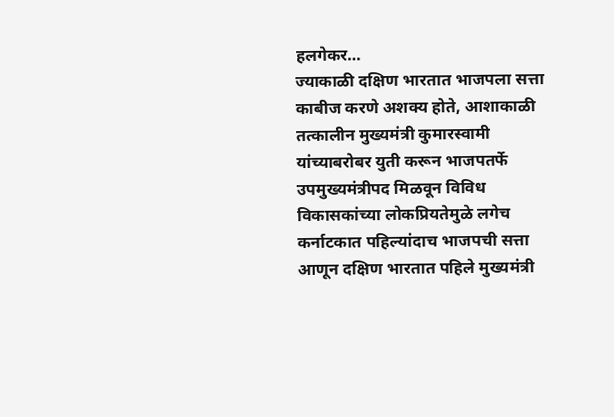हलगेकर…
ज्याकाळी दक्षिण भारतात भाजपला सत्ता काबीज करणे अशक्य होते, आशाकाळी तत्कालीन मुख्यमंत्री कुमारस्वामी यांच्याबरोबर युती करून भाजपतर्फे उपमुख्यमंत्रीपद मिळवून विविध विकासकांच्या लोकप्रियतेमुळे लगेच कर्नाटकात पहिल्यांदाच भाजपची सत्ता आणून दक्षिण भारतात पहिले मुख्यमंत्री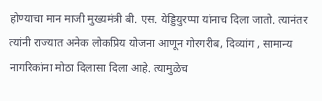होण्याचा मान माजी मुख्यमंत्री बी. एस. येड्डियुरप्पा यांनाच दिला जातो. त्यानंतर त्यांनी राज्यात अनेक लोकप्रिय योजना आणून गोरगरीब, दिव्यांग , सामान्य नागरिकांना मोठा दिलासा दिला आहे. त्यामुळेच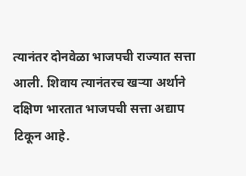त्यानंतर दोनवेळा भाजपची राज्यात सत्ता आली. शिवाय त्यानंतरच खऱ्या अर्थाने दक्षिण भारतात भाजपची सत्ता अद्याप टिकून आहे.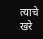त्याचे खरे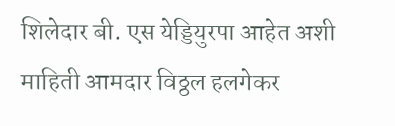शिलेदार बी. एस येड्डियुरपा आहेत अशी माहिती आमदार विठ्ठल हलगेकर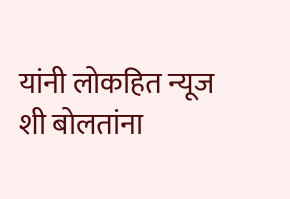यांनी लोकहित न्यूज शी बोलतांना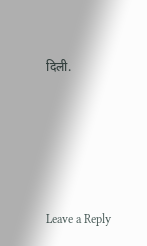दिली.






Leave a Reply